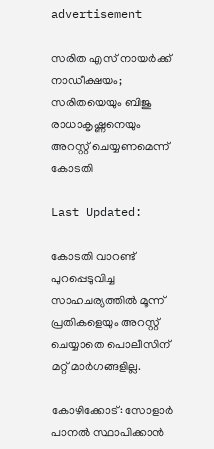advertisement

സരിത എസ് നായര്‍ക്ക് നാഡീക്ഷയം; സരിതയെയും ബിജു രാധാകൃഷ്ണനെയും അറസ്റ്റ് ചെയ്യണമെന്ന് കോടതി

Last Updated:

കോടതി വാറണ്ട് പുറപ്പെടുവിച്ച സാഹചര്യത്തില്‍ മൂന്ന് പ്രതികളെയും അറസ്റ്റ് ചെയ്യാതെ പൊലീസിന് മറ്റ് മാര്‍ഗങ്ങളില്ല.

കോഴിക്കോട്: സോളാര്‍ പാനല്‍ സ്ഥാപിക്കാന്‍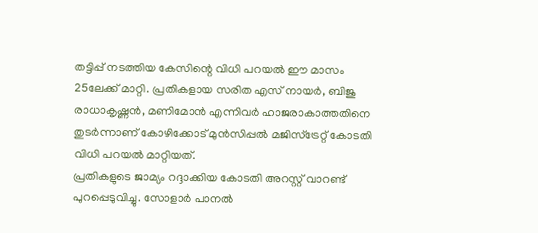തട്ടിപ്പ് നടത്തിയ കേസിന്റെ വിധി പറയല്‍ ഈ മാസം 25ലേക്ക് മാറ്റി. പ്രതികളായ സരിത എസ് നായര്‍, ബിജു രാധാകൃഷ്ണന്‍, മണിമോന്‍ എന്നിവര്‍ ഹാജരാകാത്തതിനെ തുടര്‍ന്നാണ് കോഴിക്കോട് മുന്‍സിപ്പല്‍ മജിസ്‌ട്രേറ്റ് കോടതി വിധി പറയല്‍ മാറ്റിയത്.
പ്രതികളുടെ ജാമ്യം റദ്ദാക്കിയ കോടതി അറസ്റ്റ് വാറണ്ട് പുറപ്പെടുവിച്ചു. സോളാര്‍ പാനല്‍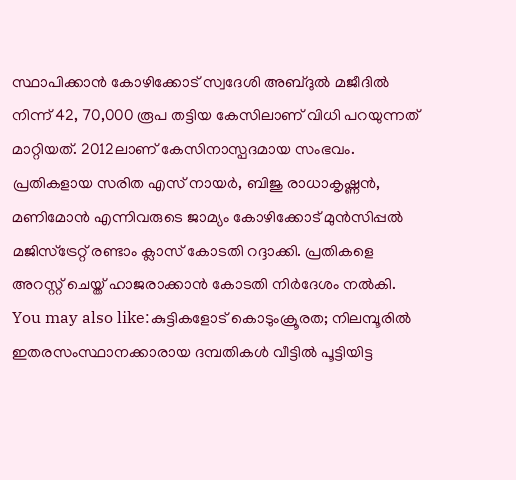സ്ഥാപിക്കാന്‍ കോഴിക്കോട് സ്വദേശി അബ്ദുല്‍ മജീദില്‍ നിന്ന് 42, 70,000 രൂപ തട്ടിയ കേസിലാണ് വിധി പറയുന്നത് മാറ്റിയത്. 2012ലാണ് കേസിനാസ്പദമായ സംഭവം. പ്രതികളായ സരിത എസ് നായര്‍, ബിജു രാധാകൃഷ്ണന്‍, മണിമോന്‍ എന്നിവരുടെ ജാമ്യം കോഴിക്കോട് മുന്‍സിപ്പല്‍ മജിസ്‌ട്രേറ്റ് രണ്ടാം ക്ലാസ് കോടതി റദ്ദാക്കി. പ്രതികളെ അറസ്റ്റ് ചെയ്ത് ഹാജരാക്കാന്‍ കോടതി നിര്‍ദേശം നല്‍കി.
You may also like:കുട്ടികളോട് കൊടുംക്രൂരത; നിലമ്പൂരിൽ ഇതരസംസ്ഥാനക്കാരായ ദമ്പതികൾ വീട്ടിൽ പൂട്ടിയിട്ട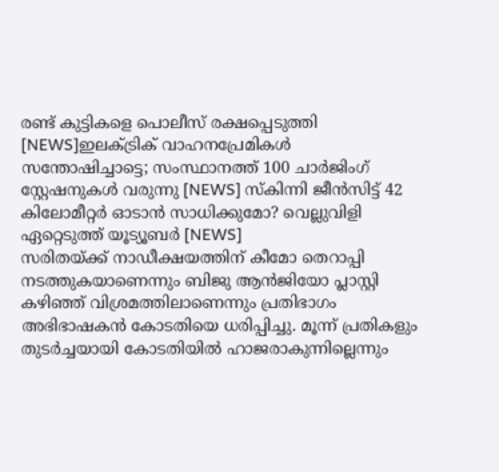രണ്ട് കുട്ടികളെ പൊലീസ് രക്ഷപ്പെടുത്തി [NEWS]ഇലക്ട്രിക് വാഹനപ്രേമികൾ സന്തോഷിച്ചാട്ടെ; സംസ്ഥാനത്ത് 100 ചാർജിംഗ് സ്റ്റേഷനുകൾ വരുന്നു [NEWS] സ്കിന്നി ജീൻസിട്ട് 42 കിലോമീറ്റർ ഓടാൻ സാധിക്കുമോ? വെല്ലുവിളി ഏറ്റെടുത്ത് യൂട്യൂബർ [NEWS]
സരിതയ്ക്ക് നാഡീക്ഷയത്തിന് കീമോ തെറാപ്പി നടത്തുകയാണെന്നും ബിജു ആന്‍ജിയോ പ്ലാസ്റ്റി കഴിഞ്ഞ് വിശ്രമത്തിലാണെന്നും പ്രതിഭാഗം അഭിഭാഷകന്‍ കോടതിയെ ധരിപ്പിച്ചു. മൂന്ന് പ്രതികളും തുടര്‍ച്ചയായി കോടതിയില്‍ ഹാജരാകുന്നില്ലെന്നും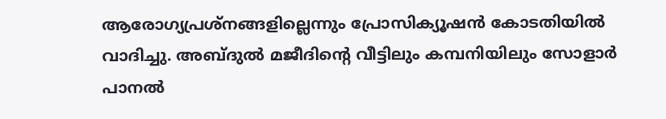ആരോഗ്യപ്രശ്‌നങ്ങളില്ലെന്നും പ്രോസിക്യൂഷന്‍ കോടതിയില്‍ വാദിച്ചു. അബ്ദുല്‍ മജീദിന്റെ വീട്ടിലും കമ്പനിയിലും സോളാര്‍ പാനല്‍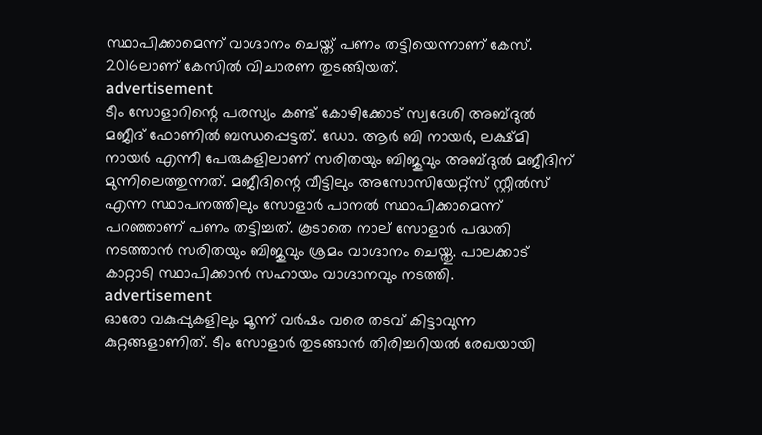സ്ഥാപിക്കാമെന്ന് വാഗ്ദാനം ചെയ്ത് പണം തട്ടിയെന്നാണ് കേസ്. 2016ലാണ് കേസില്‍ വിചാരണ തുടങ്ങിയത്.
advertisement
ടീം സോളാറിന്റെ പരസ്യം കണ്ട് കോഴിക്കോട് സ്വദേശി അബ്ദുല്‍ മജീദ് ഫോണില്‍ ബന്ധപ്പെട്ടത്. ഡോ. ആര്‍ ബി നായര്‍, ലക്ഷ്മി നായര്‍ എന്നീ പേരുകളിലാണ് സരിതയും ബിജുവും അബ്ദുല്‍ മജീദിന് മുന്നിലെത്തുന്നത്. മജീദിന്റെ വീട്ടിലും അസോസിയേറ്റ്‌സ് സ്റ്റീല്‍സ് എന്ന സ്ഥാപനത്തിലും സോളാര്‍ പാനല്‍ സ്ഥാപിക്കാമെന്ന് പറഞ്ഞാണ് പണം തട്ടിച്ചത്. കൂടാതെ നാല് സോളാര്‍ പദ്ധതി നടത്താന്‍ സരിതയും ബിജുവും ശ്രമം വാഗ്ദാനം ചെയ്തു. പാലക്കാട് കാറ്റാടി സ്ഥാപിക്കാന്‍ സഹായം വാഗ്ദാനവും നടത്തി.
advertisement
ഓരോ വകുപ്പുകളിലും മൂന്ന് വര്‍ഷം വരെ തടവ് കിട്ടാവുന്ന കുറ്റങ്ങളാണിത്. ടീം സോളാര്‍ തുടങ്ങാന്‍ തിരിച്ചറിയല്‍ രേഖയായി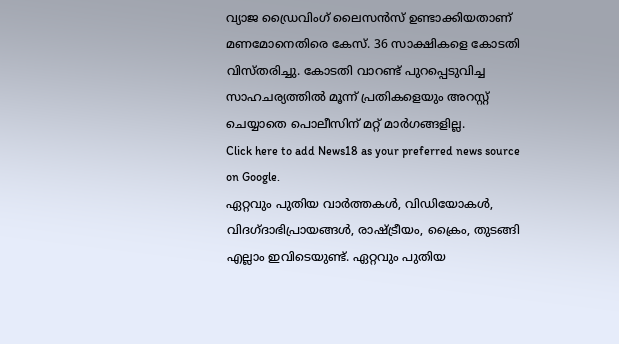വ്യാജ ഡ്രൈവിംഗ് ലൈസന്‍സ് ഉണ്ടാക്കിയതാണ് മണമോനെതിരെ കേസ്. 36 സാക്ഷികളെ കോടതി വിസ്തരിച്ചു. കോടതി വാറണ്ട് പുറപ്പെടുവിച്ച സാഹചര്യത്തില്‍ മൂന്ന് പ്രതികളെയും അറസ്റ്റ് ചെയ്യാതെ പൊലീസിന് മറ്റ് മാര്‍ഗങ്ങളില്ല.
Click here to add News18 as your preferred news source on Google.
ഏറ്റവും പുതിയ വാർത്തകൾ, വിഡിയോകൾ, വിദഗ്ദാഭിപ്രായങ്ങൾ, രാഷ്ട്രീയം, ക്രൈം, തുടങ്ങി എല്ലാം ഇവിടെയുണ്ട്. ഏറ്റവും പുതിയ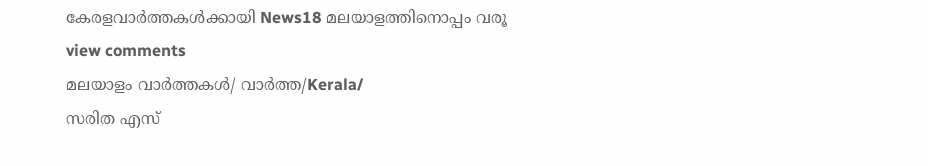കേരളവാർത്തകൾക്കായി News18 മലയാളത്തിനൊപ്പം വരൂ
view comments
മലയാളം വാർത്തകൾ/ വാർത്ത/Kerala/
സരിത എസ്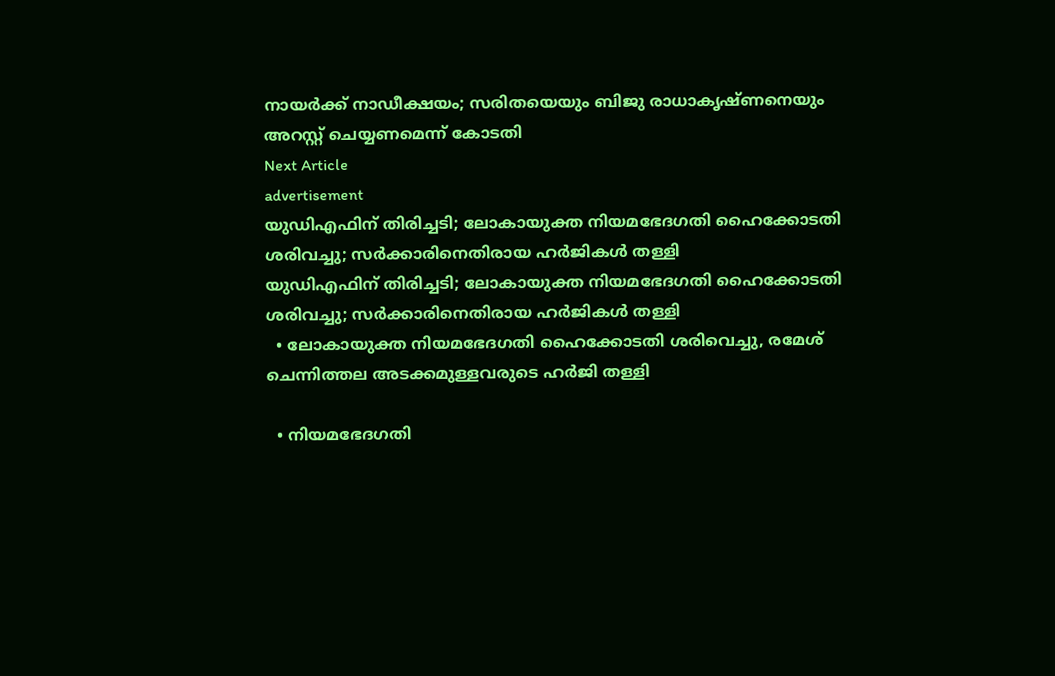നായര്‍ക്ക് നാഡീക്ഷയം; സരിതയെയും ബിജു രാധാകൃഷ്ണനെയും അറസ്റ്റ് ചെയ്യണമെന്ന് കോടതി
Next Article
advertisement
യുഡിഎഫിന് തിരിച്ചടി; ലോകായുക്ത നിയമഭേദഗതി ഹൈക്കോടതി ശരിവച്ചു; സർക്കാരിനെതിരായ ഹർജികൾ തള്ളി
യുഡിഎഫിന് തിരിച്ചടി; ലോകായുക്ത നിയമഭേദഗതി ഹൈക്കോടതി ശരിവച്ചു; സർക്കാരിനെതിരായ ഹർജികൾ തള്ളി
  • ലോകായുക്ത നിയമഭേദഗതി ഹൈക്കോടതി ശരിവെച്ചു, രമേശ് ചെന്നിത്തല അടക്കമുള്ളവരുടെ ഹർജി തള്ളി

  • നിയമഭേദഗതി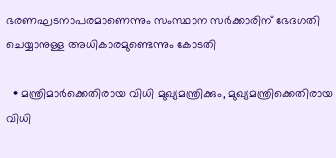ഭരണഘടനാപരമാണെന്നും സംസ്ഥാന സർക്കാരിന് ഭേദഗതി ചെയ്യാനുള്ള അധികാരമുണ്ടെന്നും കോടതി

  • മന്ത്രിമാർക്കെതിരായ വിധി മുഖ്യമന്ത്രിക്കും, മുഖ്യമന്ത്രിക്കെതിരായ വിധി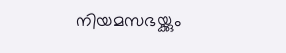നിയമസഭയ്ക്കും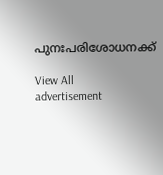പുനഃപരിശോധനക്ക്

View All
advertisement